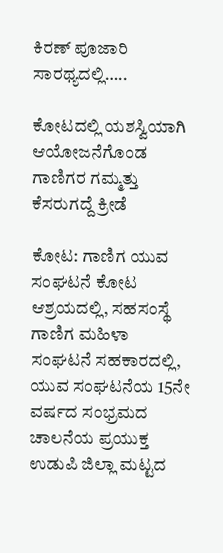ಕಿರಣ್ ಪೂಜಾರಿ ಸಾರಥ್ಯದಲ್ಲಿ…..

ಕೋಟದಲ್ಲಿ ಯಶಸ್ವಿಯಾಗಿ ಆಯೋಜನೆಗೊಂಡ ಗಾಣಿಗರ ಗಮ್ಮತ್ತು ಕೆಸರುಗದ್ದೆ ಕ್ರೀಡೆ

ಕೋಟ: ಗಾಣಿಗ ಯುವ ಸಂಘಟನೆ ಕೋಟ ಆಶ್ರಯದಲ್ಲಿ, ಸಹಸಂಸ್ಥೆ ಗಾಣಿಗ ಮಹಿಳಾ ಸಂಘಟನೆ ಸಹಕಾರದಲ್ಲಿ, ಯುವ ಸಂಘಟನೆಯ 15ನೇ ವರ್ಷದ ಸಂಭ್ರಮದ ಚಾಲನೆಯ ಪ್ರಯುಕ್ತ ಉಡುಪಿ ಜಿಲ್ಲಾ ಮಟ್ಟದ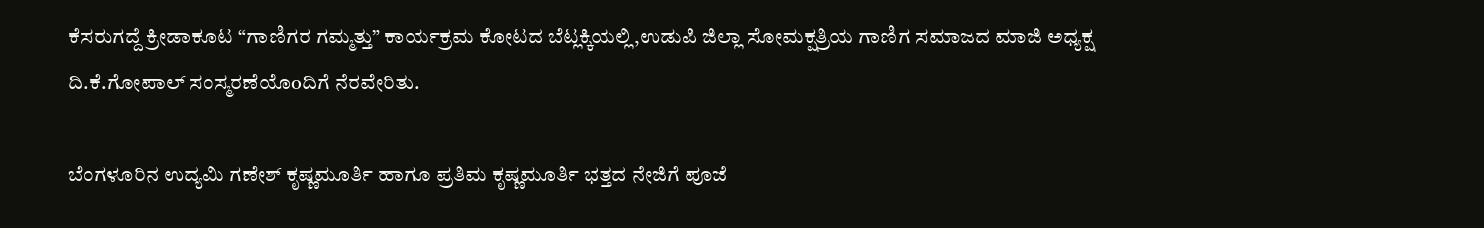ಕೆಸರುಗದ್ದೆ ಕ್ರೀಡಾಕೂಟ “ಗಾಣಿಗರ ಗಮ್ಮತ್ತು” ಕಾರ್ಯಕ್ರಮ ಕೋಟದ ಬೆಟ್ಲಕ್ಕಿಯಲ್ಲಿ,ಉಡುಪಿ ಜಿಲ್ಲಾ ಸೋಮಕ್ಷತ್ರಿಯ ಗಾಣಿಗ ಸಮಾಜದ ಮಾಜಿ ಅಧ್ಯಕ್ಷ ದಿ.ಕೆ.ಗೋಪಾಲ್ ಸಂಸ್ಮರಣೆಯೊoದಿಗೆ ನೆರವೇರಿತು.

ಬೆಂಗಳೂರಿನ ಉದ್ಯಮಿ ಗಣೇಶ್ ಕೃಷ್ಣಮೂರ್ತಿ ಹಾಗೂ ಪ್ರತಿಮ ಕೃಷ್ಣಮೂರ್ತಿ ಭತ್ತದ ನೇಜಿಗೆ ಪೂಜೆ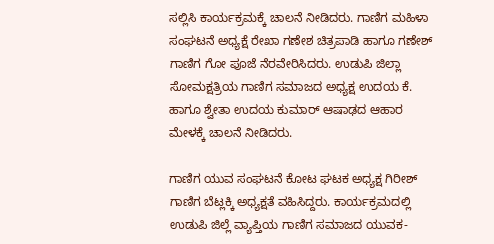ಸಲ್ಲಿಸಿ ಕಾರ್ಯಕ್ರಮಕ್ಕೆ ಚಾಲನೆ ನೀಡಿದರು. ಗಾಣಿಗ ಮಹಿಳಾ ಸಂಘಟನೆ ಅಧ್ಯಕ್ಷೆ ರೇಖಾ ಗಣೇಶ ಚಿತ್ರಪಾಡಿ ಹಾಗೂ ಗಣೇಶ್ ಗಾಣಿಗ ಗೋ ಪೂಜೆ ನೆರವೇರಿಸಿದರು. ಉಡುಪಿ ಜಿಲ್ಲಾ ಸೋಮಕ್ಷತ್ರಿಯ ಗಾಣಿಗ ಸಮಾಜದ ಅಧ್ಯಕ್ಷ ಉದಯ ಕೆ. ಹಾಗೂ ಶ್ವೇತಾ ಉದಯ ಕುಮಾರ್ ಆಷಾಢದ ಆಹಾರ ಮೇಳಕ್ಕೆ ಚಾಲನೆ ನೀಡಿದರು.

ಗಾಣಿಗ ಯುವ ಸಂಘಟನೆ ಕೋಟ ಘಟಕ ಅಧ್ಯಕ್ಷ ಗಿರೀಶ್ ಗಾಣಿಗ ಬೆಟ್ಲಕ್ಕಿ ಅಧ್ಯಕ್ಷತೆ ವಹಿಸಿದ್ದರು. ಕಾರ್ಯಕ್ರಮದಲ್ಲಿ ಉಡುಪಿ ಜಿಲ್ಲೆ ವ್ಯಾಪ್ತಿಯ ಗಾಣಿಗ ಸಮಾಜದ ಯುವಕ-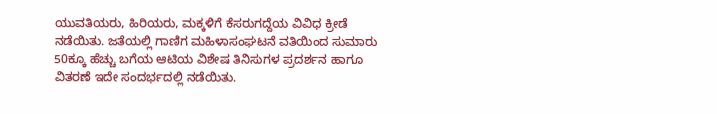ಯುವತಿಯರು, ಹಿರಿಯರು, ಮಕ್ಕಳಿಗೆ ಕೆಸರುಗದ್ದೆಯ ವಿವಿಧ ಕ್ರೀಡೆ ನಡೆಯಿತು. ಜತೆಯಲ್ಲಿ ಗಾಣಿಗ ಮಹಿಳಾಸಂಘಟನೆ ವತಿಯಿಂದ ಸುಮಾರು 50ಕ್ಕೂ ಹೆಚ್ಚು ಬಗೆಯ ಆಟಿಯ ವಿಶೇಷ ತಿನಿಸುಗಳ ಪ್ರದರ್ಶನ ಹಾಗೂ ವಿತರಣೆ ಇದೇ ಸಂದರ್ಭದಲ್ಲಿ ನಡೆಯಿತು.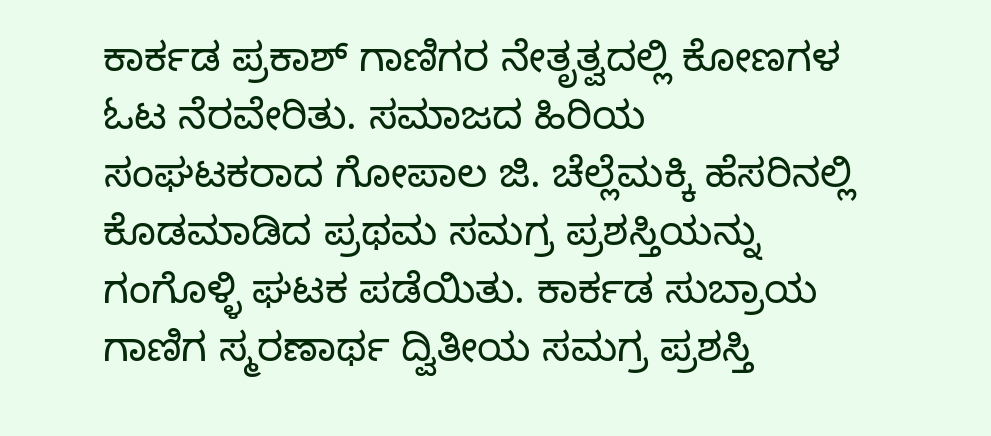ಕಾರ್ಕಡ ಪ್ರಕಾಶ್ ಗಾಣಿಗರ ನೇತೃತ್ವದಲ್ಲಿ ಕೋಣಗಳ ಓಟ ನೆರವೇರಿತು. ಸಮಾಜದ ಹಿರಿಯ ಸಂಘಟಕರಾದ ಗೋಪಾಲ ಜಿ. ಚೆಲ್ಲೆಮಕ್ಕಿ ಹೆಸರಿನಲ್ಲಿ ಕೊಡಮಾಡಿದ ಪ್ರಥಮ ಸಮಗ್ರ ಪ್ರಶಸ್ತಿಯನ್ನು ಗಂಗೊಳ್ಳಿ ಘಟಕ ಪಡೆಯಿತು. ಕಾರ್ಕಡ ಸುಬ್ರಾಯ ಗಾಣಿಗ ಸ್ಮರಣಾರ್ಥ ದ್ವಿತೀಯ ಸಮಗ್ರ ಪ್ರಶಸ್ತಿ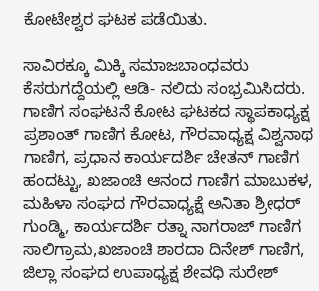ಕೋಟೇಶ್ವರ ಘಟಕ ಪಡೆಯಿತು.

ಸಾವಿರಕ್ಕೂ ಮಿಕ್ಕಿ ಸಮಾಜಬಾಂಧವರು ಕೆಸರುಗದ್ದೆಯಲ್ಲಿ ಆಡಿ- ನಲಿದು ಸಂಭ್ರಮಿಸಿದರು. ಗಾಣಿಗ ಸಂಘಟನೆ ಕೋಟ ಘಟಕದ ಸ್ಥಾಪಕಾಧ್ಯಕ್ಷ ಪ್ರಶಾಂತ್ ಗಾಣಿಗ ಕೋಟ, ಗೌರವಾಧ್ಯಕ್ಷ ವಿಶ್ವನಾಥ ಗಾಣಿಗ, ಪ್ರಧಾನ ಕಾರ್ಯದರ್ಶಿ ಚೇತನ್ ಗಾಣಿಗ ಹಂದಟ್ಟು, ಖಜಾಂಚಿ ಆನಂದ ಗಾಣಿಗ ಮಾಬುಕಳ, ಮಹಿಳಾ ಸಂಘದ ಗೌರವಾಧ್ಯಕ್ಷೆ ಅನಿತಾ ಶ್ರೀಧರ್ ಗುಂಡ್ಮಿ, ಕಾರ್ಯದರ್ಶಿ ರತ್ನಾ ನಾಗರಾಜ್ ಗಾಣಿಗ ಸಾಲಿಗ್ರಾಮ,ಖಜಾಂಚಿ ಶಾರದಾ ದಿನೇಶ್ ಗಾಣಿಗ, ಜಿಲ್ಲಾ ಸಂಘದ ಉಪಾಧ್ಯಕ್ಷ ಶೇವಧಿ ಸುರೇಶ್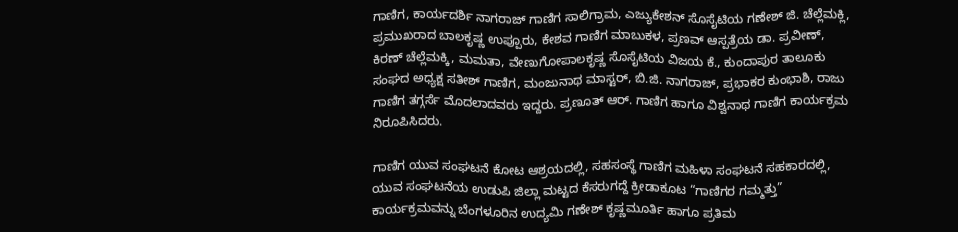ಗಾಣಿಗ, ಕಾರ್ಯದರ್ಶಿ ನಾಗರಾಜ್ ಗಾಣಿಗ ಸಾಲಿಗ್ರಾಮ, ಎಜ್ಯುಕೇಶನ್ ಸೊಸೈಟಿಯ ಗಣೇಶ್ ಜಿ. ಚೆಲ್ಲೆಮಕ್ಲಿ, ಪ್ರಮುಖರಾದ ಬಾಲಕೃಷ್ಣ ಉಪ್ಪೂರು, ಕೇಶವ ಗಾಣಿಗ ಮಾಬುಕಳ, ಪ್ರಣವ್ ಆಸ್ಪತ್ರೆಯ ಡಾ. ಪ್ರವೀಣ್, ಕಿರಣ್ ಚೆಲ್ಲೆಮಕ್ಕಿ, ಮಮತಾ, ವೇಣುಗೋಪಾಲಕೃಷ್ಣ ಸೊಸೈಟಿಯ ವಿಜಯ ಕೆ., ಕುಂದಾಪುರ ತಾಲೂಕು ಸಂಘದ ಅಧ್ಯಕ್ಷ ಸತೀಶ್ ಗಾಣಿಗ, ಮಂಜುನಾಥ ಮಾಸ್ಟರ್, ಬಿ.ಜಿ. ನಾಗರಾಜ್, ಪ್ರಭಾಕರ ಕುಂಭಾಶಿ, ರಾಜು ಗಾಣಿಗ ತಗ್ಗರ್ಸೆ ಮೊದಲಾದವರು ಇದ್ದರು. ಪ್ರಣೂತ್ ಆರ್. ಗಾಣಿಗ ಹಾಗೂ ವಿಶ್ವನಾಥ ಗಾಣಿಗ ಕಾರ್ಯಕ್ರಮ ನಿರೂಪಿಸಿದರು.

ಗಾಣಿಗ ಯುವ ಸಂಘಟನೆ ಕೋಟ ಆಶ್ರಯದಲ್ಲಿ, ಸಹಸಂಸ್ಥೆ ಗಾಣಿಗ ಮಹಿಳಾ ಸಂಘಟನೆ ಸಹಕಾರದಲ್ಲಿ, ಯುವ ಸಂಘಟನೆಯ ಉಡುಪಿ ಜಿಲ್ಲಾ ಮಟ್ಟದ ಕೆಸರುಗದ್ದೆ ಕ್ರೀಡಾಕೂಟ “ಗಾಣಿಗರ ಗಮ್ಮತ್ತು” ಕಾರ್ಯಕ್ರಮವನ್ನು ಬೆಂಗಳೂರಿನ ಉದ್ಯಮಿ ಗಣೇಶ್ ಕೃಷ್ಣಮೂರ್ತಿ ಹಾಗೂ ಪ್ರತಿಮ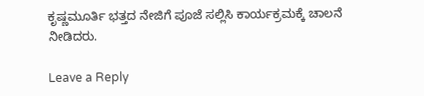ಕೃಷ್ಣಮೂರ್ತಿ ಭತ್ತದ ನೇಜಿಗೆ ಪೂಜೆ ಸಲ್ಲಿಸಿ ಕಾರ್ಯಕ್ರಮಕ್ಕೆ ಚಾಲನೆ ನೀಡಿದರು.

Leave a Reply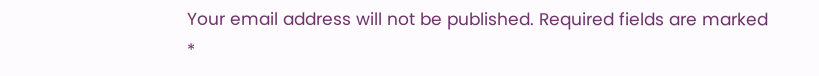Your email address will not be published. Required fields are marked *